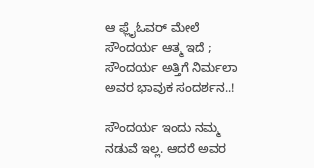ಆ ಫ್ಲೈಓವರ್ ಮೇಲೆ ಸೌಂದರ್ಯ ಆತ್ಮ ಇದೆ ; ಸೌಂದರ್ಯ ಅತ್ತಿಗೆ ನಿರ್ಮಲಾ ಅವರ ಭಾವುಕ ಸಂದರ್ಶನ..!

ಸೌಂದರ್ಯ ಇಂದು ನಮ್ಮ ನಡುವೆ ಇಲ್ಲ. ಆದರೆ ಅವರ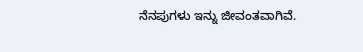ನೆನಪುಗಳು ಇನ್ನು ಜೀವಂತವಾಗಿವೆ.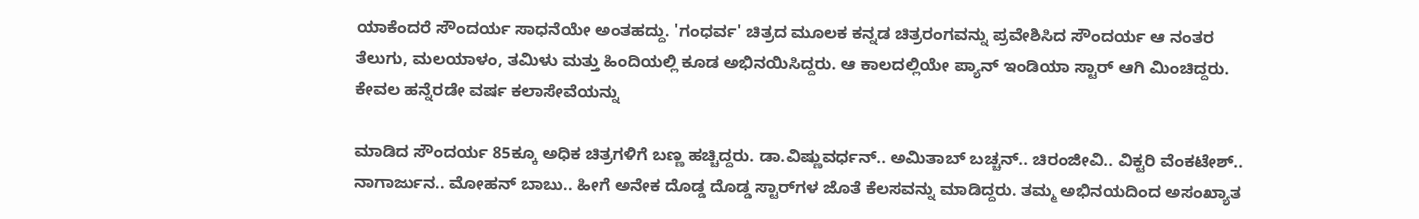ಯಾಕೆಂದರೆ ಸೌಂದರ್ಯ ಸಾಧನೆಯೇ ಅಂತಹದ್ದು. 'ಗಂಧರ್ವ' ಚಿತ್ರದ ಮೂಲಕ ಕನ್ನಡ ಚಿತ್ರರಂಗವನ್ನು ಪ್ರವೇಶಿಸಿದ ಸೌಂದರ್ಯ ಆ ನಂತರ ತೆಲುಗು, ಮಲಯಾಳಂ, ತಮಿಳು ಮತ್ತು ಹಿಂದಿಯಲ್ಲಿ ಕೂಡ ಅಭಿನಯಿಸಿದ್ದರು. ಆ ಕಾಲದಲ್ಲಿಯೇ ಪ್ಯಾನ್ ಇಂಡಿಯಾ ಸ್ಟಾರ್ ಆಗಿ ಮಿಂಚಿದ್ದರು. ಕೇವಲ ಹನ್ನೆರಡೇ ವರ್ಷ ಕಲಾಸೇವೆಯನ್ನು

ಮಾಡಿದ ಸೌಂದರ್ಯ 85ಕ್ಕೂ ಅಧಿಕ ಚಿತ್ರಗಳಿಗೆ ಬಣ್ಣ ಹಚ್ಚಿದ್ದರು. ಡಾ.ವಿಷ್ಣುವರ್ಧನ್.. ಅಮಿತಾಬ್ ಬಚ್ಚನ್.. ಚಿರಂಜೀವಿ.. ವಿಕ್ಟರಿ ವೆಂಕಟೇಶ್.. ನಾಗಾರ್ಜುನ.. ಮೋಹನ್ ಬಾಬು.. ಹೀಗೆ ಅನೇಕ ದೊಡ್ಡ ದೊಡ್ಡ ಸ್ಟಾರ್‌ಗಳ ಜೊತೆ ಕೆಲಸವನ್ನು ಮಾಡಿದ್ದರು. ತಮ್ಮ ಅಭಿನಯದಿಂದ ಅಸಂಖ್ಯಾತ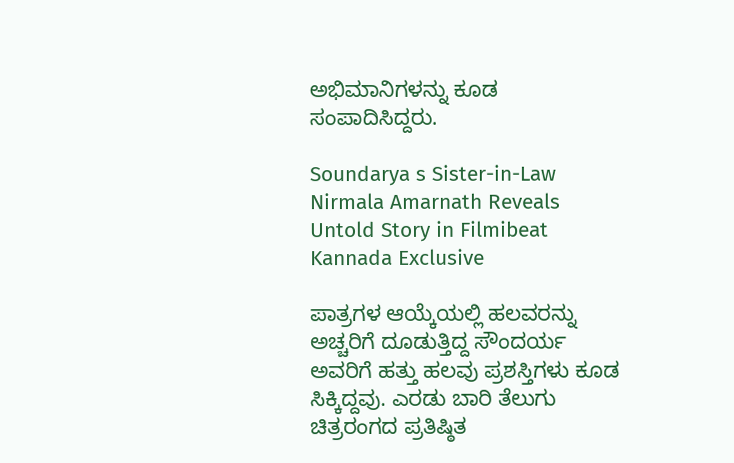ಅಭಿಮಾನಿಗಳನ್ನು ಕೂಡ ಸಂಪಾದಿಸಿದ್ದರು.

Soundarya s Sister-in-Law Nirmala Amarnath Reveals Untold Story in Filmibeat Kannada Exclusive

ಪಾತ್ರಗಳ ಆಯ್ಕೆಯಲ್ಲಿ ಹಲವರನ್ನು ಅಚ್ಚರಿಗೆ ದೂಡುತ್ತಿದ್ದ ಸೌಂದರ್ಯ ಅವರಿಗೆ ಹತ್ತು ಹಲವು ಪ್ರಶಸ್ತಿಗಳು ಕೂಡ ಸಿಕ್ಕಿದ್ದವು. ಎರಡು ಬಾರಿ ತೆಲುಗು ಚಿತ್ರರಂಗದ ಪ್ರತಿಷ್ಠಿತ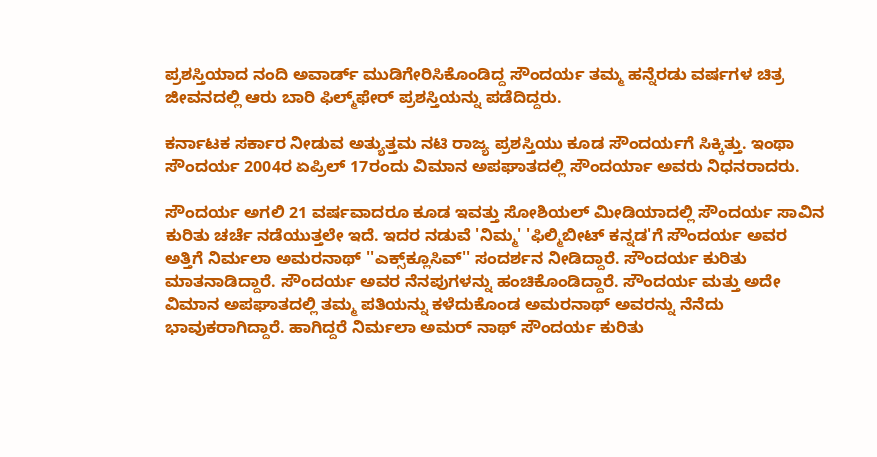ಪ್ರಶಸ್ತಿಯಾದ ನಂದಿ ಅವಾರ್ಡ್ ಮುಡಿಗೇರಿಸಿಕೊಂಡಿದ್ದ ಸೌಂದರ್ಯ ತಮ್ಮ ಹನ್ನೆರಡು ವರ್ಷಗಳ ಚಿತ್ರ ಜೀವನದಲ್ಲಿ ಆರು ಬಾರಿ ಫಿಲ್ಮ್‌ಫೇರ್ ಪ್ರಶಸ್ತಿಯನ್ನು ಪಡೆದಿದ್ದರು.

ಕರ್ನಾಟಕ ಸರ್ಕಾರ ನೀಡುವ ಅತ್ಯುತ್ತಮ ನಟಿ ರಾಜ್ಯ ಪ್ರಶಸ್ತಿಯು ಕೂಡ ಸೌಂದರ್ಯಗೆ ಸಿಕ್ಕಿತ್ತು. ಇಂಥಾ ಸೌಂದರ್ಯ 2004ರ ಏಪ್ರಿಲ್ 17ರಂದು ವಿಮಾನ ಅಪಘಾತದಲ್ಲಿ ಸೌಂದರ್ಯಾ ಅವರು ನಿಧನರಾದರು.

ಸೌಂದರ್ಯ ಅಗಲಿ 21 ವರ್ಷವಾದರೂ ಕೂಡ ಇವತ್ತು ಸೋಶಿಯಲ್ ಮೀಡಿಯಾದಲ್ಲಿ ಸೌಂದರ್ಯ ಸಾವಿನ ಕುರಿತು ಚರ್ಚೆ ನಡೆಯುತ್ತಲೇ ಇದೆ. ಇದರ ನಡುವೆ 'ನಿಮ್ಮ' 'ಫಿಲ್ಮಿಬೀಟ್ ಕನ್ನಡ'ಗೆ ಸೌಂದರ್ಯ ಅವರ ಅತ್ತಿಗೆ ನಿರ್ಮಲಾ ಅಮರನಾಥ್ ''ಎಕ್ಸ್‌ಕ್ಲೂಸಿವ್'' ಸಂದರ್ಶನ ನೀಡಿದ್ದಾರೆ. ಸೌಂದರ್ಯ ಕುರಿತು ಮಾತನಾಡಿದ್ದಾರೆ. ಸೌಂದರ್ಯ ಅವರ ನೆನಪುಗಳನ್ನು ಹಂಚಿಕೊಂಡಿದ್ದಾರೆ. ಸೌಂದರ್ಯ ಮತ್ತು ಅದೇ ವಿಮಾನ ಅಪಘಾತದಲ್ಲಿ ತಮ್ಮ ಪತಿಯನ್ನು ಕಳೆದುಕೊಂಡ ಅಮರನಾಥ್ ಅವರನ್ನು ನೆನೆದು ಭಾವುಕರಾಗಿದ್ದಾರೆ. ಹಾಗಿದ್ದರೆ ನಿರ್ಮಲಾ ಅಮರ್‌ ನಾಥ್ ಸೌಂದರ್ಯ ಕುರಿತು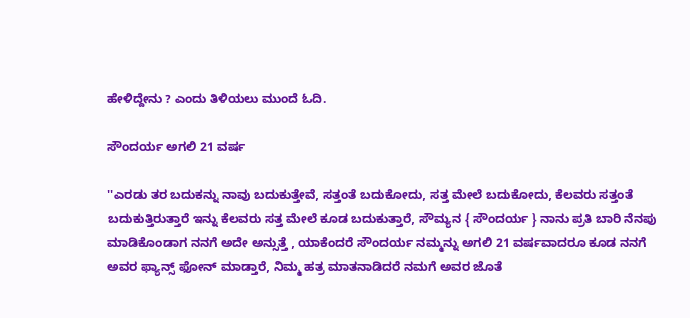ಹೇಳಿದ್ದೇನು ? ಎಂದು ತಿಳಿಯಲು ಮುಂದೆ ಓದಿ.

ಸೌಂದರ್ಯ ಅಗಲಿ 21 ವರ್ಷ

''ಎರಡು ತರ ಬದುಕನ್ನು ನಾವು ಬದುಕುತ್ತೇವೆ, ಸತ್ತಂತೆ ಬದುಕೋದು, ಸತ್ತ ಮೇಲೆ ಬದುಕೋದು, ಕೆಲವರು ಸತ್ತಂತೆ ಬದುಕುತ್ತಿರುತ್ತಾರೆ ಇನ್ನು ಕೆಲವರು ಸತ್ತ ಮೇಲೆ ಕೂಡ ಬದುಕುತ್ತಾರೆ, ಸೌಮ್ಯನ { ಸೌಂದರ್ಯ } ನಾನು ಪ್ರತಿ ಬಾರಿ ನೆನಪು ಮಾಡಿಕೊಂಡಾಗ ನನಗೆ ಅದೇ ಅನ್ಸುತ್ತೆ , ಯಾಕೆಂದರೆ ಸೌಂದರ್ಯ ನಮ್ಮನ್ನು ಅಗಲಿ 21 ವರ್ಷವಾದರೂ ಕೂಡ ನನಗೆ ಅವರ ಫ್ಯಾನ್ಸ್ ಫೋನ್ ಮಾಡ್ತಾರೆ, ನಿಮ್ಮ ಹತ್ರ ಮಾತನಾಡಿದರೆ ನಮಗೆ ಅವರ ಜೊತೆ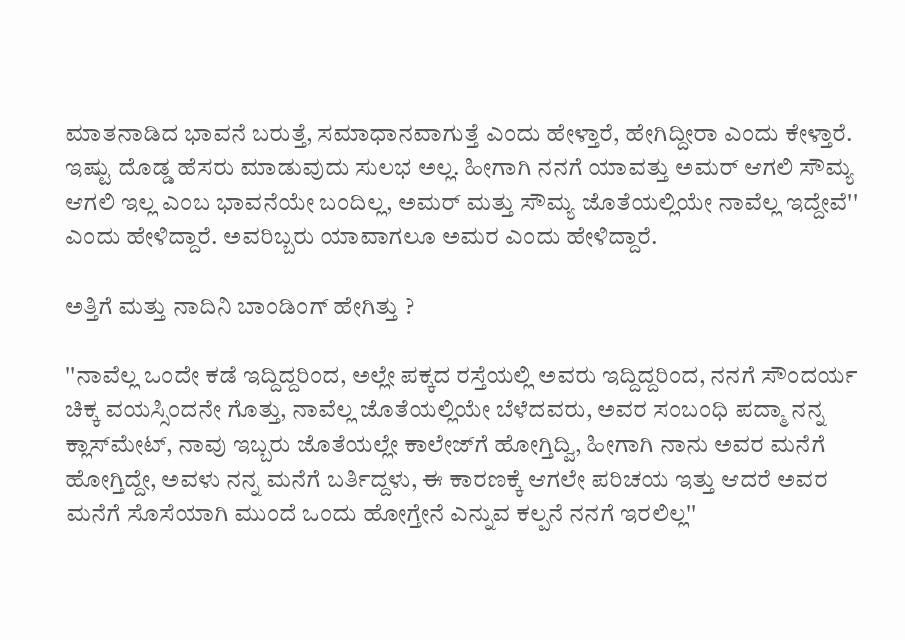ಮಾತನಾಡಿದ ಭಾವನೆ ಬರುತ್ತೆ, ಸಮಾಧಾನವಾಗುತ್ತೆ ಎಂದು ಹೇಳ್ತಾರೆ, ಹೇಗಿದ್ದೀರಾ ಎಂದು ಕೇಳ್ತಾರೆ. ಇಷ್ಟು ದೊಡ್ಡ ಹೆಸರು ಮಾಡುವುದು ಸುಲಭ ಅಲ್ಲ. ಹೀಗಾಗಿ ನನಗೆ ಯಾವತ್ತು ಅಮರ್ ಆಗಲಿ ಸೌಮ್ಯ ಆಗಲಿ ಇಲ್ಲ ಎಂಬ ಭಾವನೆಯೇ ಬಂದಿಲ್ಲ, ಅಮರ್ ಮತ್ತು ಸೌಮ್ಯ ಜೊತೆಯಲ್ಲಿಯೇ ನಾವೆಲ್ಲ ಇದ್ದೇವೆ'' ಎಂದು ಹೇಳಿದ್ದಾರೆ. ಅವರಿಬ್ಬರು ಯಾವಾಗಲೂ ಅಮರ ಎಂದು ಹೇಳಿದ್ದಾರೆ.

ಅತ್ತಿಗೆ ಮತ್ತು ನಾದಿನಿ ಬಾಂಡಿಂಗ್ ಹೇಗಿತ್ತು ?

''ನಾವೆಲ್ಲ ಒಂದೇ ಕಡೆ ಇದ್ದಿದ್ದರಿಂದ, ಅಲ್ಲೇ ಪಕ್ಕದ ರಸ್ತೆಯಲ್ಲಿ ಅವರು ಇದ್ದಿದ್ದರಿಂದ, ನನಗೆ ಸೌಂದರ್ಯ ಚಿಕ್ಕ ವಯಸ್ಸಿಂದನೇ ಗೊತ್ತು, ನಾವೆಲ್ಲ ಜೊತೆಯಲ್ಲಿಯೇ ಬೆಳೆದವರು, ಅವರ ಸಂಬಂಧಿ ಪದ್ಮಾ ನನ್ನ ಕ್ಲಾಸ್‌ಮೇಟ್, ನಾವು ಇಬ್ಬರು ಜೊತೆಯಲ್ಲೇ ಕಾಲೇಜ್‌ಗೆ ಹೋಗ್ತಿದ್ವಿ, ಹೀಗಾಗಿ ನಾನು ಅವರ ಮನೆಗೆ ಹೋಗ್ತಿದ್ದೇ, ಅವಳು ನನ್ನ ಮನೆಗೆ ಬರ್ತಿದ್ದಳು, ಈ ಕಾರಣಕ್ಕೆ ಆಗಲೇ ಪರಿಚಯ ಇತ್ತು ಆದರೆ ಅವರ ಮನೆಗೆ ಸೊಸೆಯಾಗಿ ಮುಂದೆ ಒಂದು ಹೋಗ್ತೇನೆ ಎನ್ನುವ ಕಲ್ಪನೆ ನನಗೆ ಇರಲಿಲ್ಲ''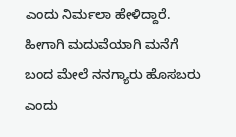ಎಂದು ನಿರ್ಮಲಾ ಹೇಳಿದ್ದಾರೆ. ಹೀಗಾಗಿ ಮದುವೆಯಾಗಿ ಮನೆಗೆ ಬಂದ ಮೇಲೆ ನನಗ್ಯಾರು ಹೊಸಬರು ಎಂದು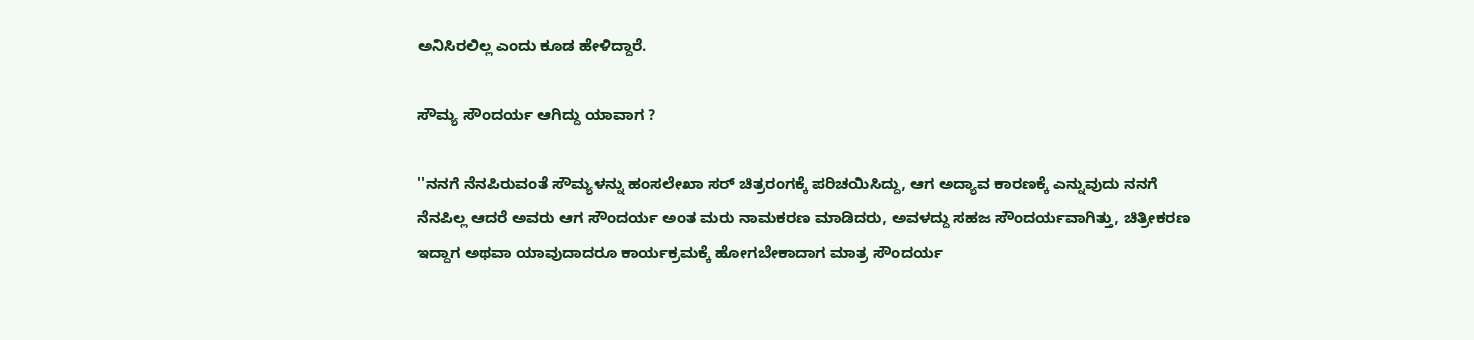ಅನಿಸಿರಲಿಲ್ಲ ಎಂದು ಕೂಡ ಹೇಳಿದ್ದಾರೆ.

ಸೌಮ್ಯ ಸೌಂದರ್ಯ ಆಗಿದ್ದು ಯಾವಾಗ ?

''ನನಗೆ ನೆನಪಿರುವಂತೆ ಸೌಮ್ಯಳನ್ನು ಹಂಸಲೇಖಾ ಸರ್ ಚಿತ್ರರಂಗಕ್ಕೆ ಪರಿಚಯಿಸಿದ್ದು, ಆಗ ಅದ್ಯಾವ ಕಾರಣಕ್ಕೆ ಎನ್ನುವುದು ನನಗೆ ನೆನಪಿಲ್ಲ ಆದರೆ ಅವರು ಆಗ ಸೌಂದರ್ಯ ಅಂತ ಮರು ನಾಮಕರಣ ಮಾಡಿದರು, ಅವಳದ್ದು ಸಹಜ ಸೌಂದರ್ಯವಾಗಿತ್ತು, ಚಿತ್ರೀಕರಣ ಇದ್ದಾಗ ಅಥವಾ ಯಾವುದಾದರೂ ಕಾರ್ಯಕ್ರಮಕ್ಕೆ ಹೋಗಬೇಕಾದಾಗ ಮಾತ್ರ ಸೌಂದರ್ಯ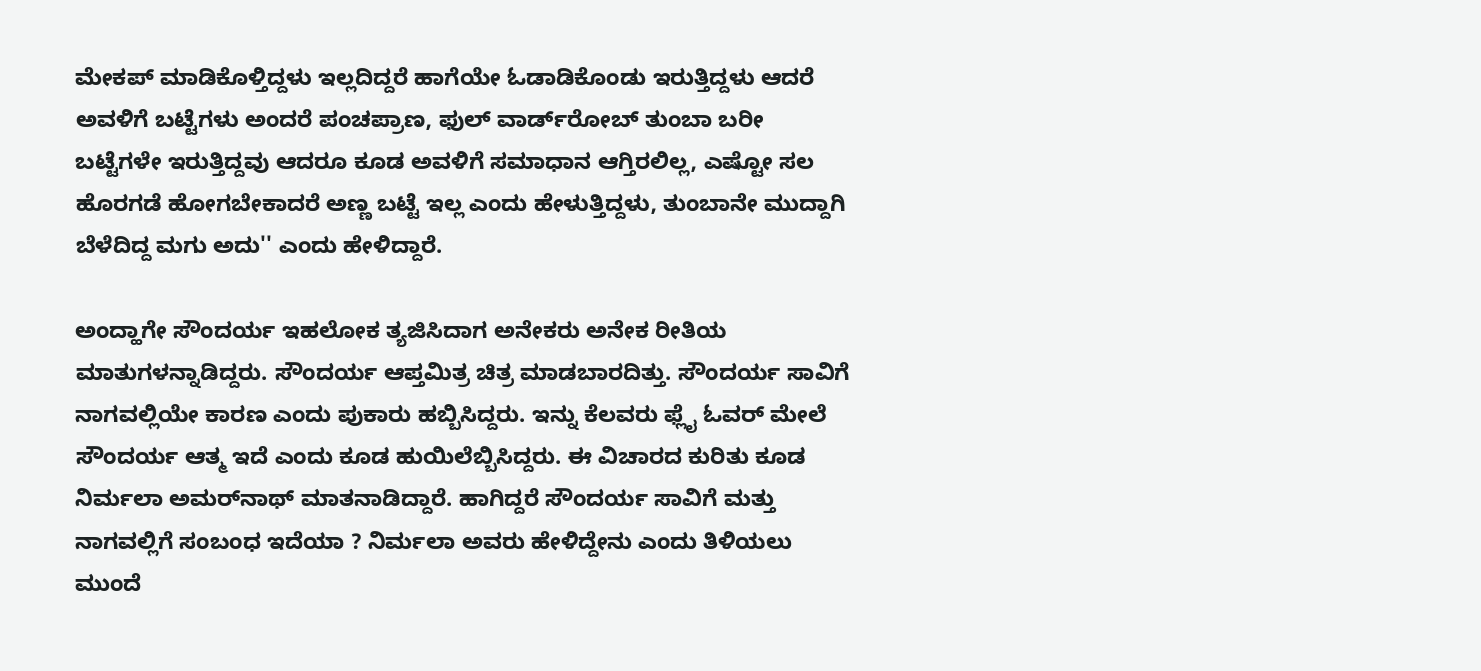ಮೇಕಪ್ ಮಾಡಿಕೊಳ್ತಿದ್ದಳು ಇಲ್ಲದಿದ್ದರೆ ಹಾಗೆಯೇ ಓಡಾಡಿಕೊಂಡು ಇರುತ್ತಿದ್ದಳು ಆದರೆ ಅವಳಿಗೆ ಬಟ್ಟೆಗಳು ಅಂದರೆ ಪಂಚಪ್ರಾಣ, ಫುಲ್ ವಾರ್ಡ್‌ರೋಬ್ ತುಂಬಾ ಬರೀ ಬಟ್ಟೆಗಳೇ ಇರುತ್ತಿದ್ದವು ಆದರೂ ಕೂಡ ಅವಳಿಗೆ ಸಮಾಧಾನ ಆಗ್ತಿರಲಿಲ್ಲ, ಎಷ್ಟೋ ಸಲ ಹೊರಗಡೆ ಹೋಗಬೇಕಾದರೆ ಅಣ್ಣ ಬಟ್ಟೆ ಇಲ್ಲ ಎಂದು ಹೇಳುತ್ತಿದ್ದಳು, ತುಂಬಾನೇ ಮುದ್ದಾಗಿ ಬೆಳೆದಿದ್ದ ಮಗು ಅದು'' ಎಂದು ಹೇಳಿದ್ದಾರೆ.

ಅಂದ್ಹಾಗೇ ಸೌಂದರ್ಯ ಇಹಲೋಕ ತ್ಯಜಿಸಿದಾಗ ಅನೇಕರು ಅನೇಕ ರೀತಿಯ ಮಾತುಗಳನ್ನಾಡಿದ್ದರು. ಸೌಂದರ್ಯ ಆಪ್ತಮಿತ್ರ ಚಿತ್ರ ಮಾಡಬಾರದಿತ್ತು. ಸೌಂದರ್ಯ ಸಾವಿಗೆ ನಾಗವಲ್ಲಿಯೇ ಕಾರಣ ಎಂದು ಪುಕಾರು ಹಬ್ಬಿಸಿದ್ದರು. ಇನ್ನು ಕೆಲವರು ಫ್ಲೈ ಓವರ್ ಮೇಲೆ ಸೌಂದರ್ಯ ಆತ್ಮ ಇದೆ ಎಂದು ಕೂಡ ಹುಯಿಲೆಬ್ಬಿಸಿದ್ದರು. ಈ ವಿಚಾರದ ಕುರಿತು ಕೂಡ ನಿರ್ಮಲಾ ಅಮರ್‌ನಾಥ್ ಮಾತನಾಡಿದ್ದಾರೆ. ಹಾಗಿದ್ದರೆ ಸೌಂದರ್ಯ ಸಾವಿಗೆ ಮತ್ತು ನಾಗವಲ್ಲಿಗೆ ಸಂಬಂಧ ಇದೆಯಾ ? ನಿರ್ಮಲಾ ಅವರು ಹೇಳಿದ್ದೇನು ಎಂದು ತಿಳಿಯಲು ಮುಂದೆ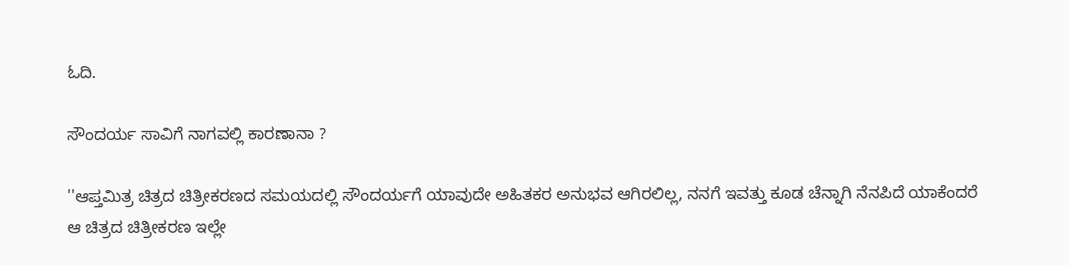ಓದಿ.

ಸೌಂದರ್ಯ ಸಾವಿಗೆ ನಾಗವಲ್ಲಿ ಕಾರಣಾನಾ ?

''ಆಪ್ತಮಿತ್ರ ಚಿತ್ರದ ಚಿತ್ರೀಕರಣದ ಸಮಯದಲ್ಲಿ ಸೌಂದರ್ಯಗೆ ಯಾವುದೇ ಅಹಿತಕರ ಅನುಭವ ಆಗಿರಲಿಲ್ಲ, ನನಗೆ ಇವತ್ತು ಕೂಡ ಚೆನ್ನಾಗಿ ನೆನಪಿದೆ ಯಾಕೆಂದರೆ ಆ ಚಿತ್ರದ ಚಿತ್ರೀಕರಣ ಇಲ್ಲೇ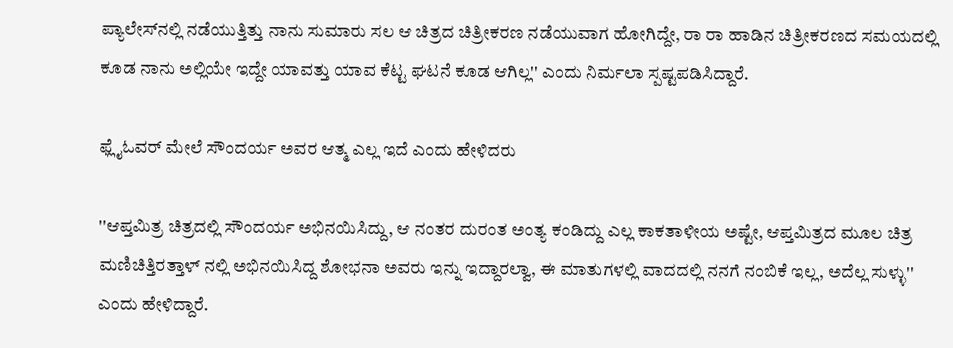ಪ್ಯಾಲೇಸ್‌ನಲ್ಲಿ ನಡೆಯುತ್ತಿತ್ತು ನಾನು ಸುಮಾರು ಸಲ ಆ ಚಿತ್ರದ ಚಿತ್ರೀಕರಣ ನಡೆಯುವಾಗ ಹೋಗಿದ್ದೇ, ರಾ ರಾ ಹಾಡಿನ ಚಿತ್ರೀಕರಣದ ಸಮಯದಲ್ಲಿ ಕೂಡ ನಾನು ಅಲ್ಲಿಯೇ ಇದ್ದೇ ಯಾವತ್ತು ಯಾವ ಕೆಟ್ಟ ಘಟನೆ ಕೂಡ ಆಗಿಲ್ಲ'' ಎಂದು ನಿರ್ಮಲಾ ಸ್ಪಷ್ಟಪಡಿಸಿದ್ದಾರೆ.

ಫ್ಲೈಓವರ್ ಮೇಲೆ ಸೌಂದರ್ಯ ಅವರ ಆತ್ಮ ಎಲ್ಲ ಇದೆ ಎಂದು ಹೇಳಿದರು

''ಆಪ್ತಮಿತ್ರ ಚಿತ್ರದಲ್ಲಿ ಸೌಂದರ್ಯ ಅಭಿನಯಿಸಿದ್ದು, ಆ ನಂತರ ದುರಂತ ಅಂತ್ಯ ಕಂಡಿದ್ದು ಎಲ್ಲ ಕಾಕತಾಳೀಯ ಅಷ್ಟೇ, ಆಪ್ತಮಿತ್ರದ ಮೂಲ ಚಿತ್ರ ಮಣಿಚಿತ್ತಿರತ್ತಾಳ್ ನಲ್ಲಿ ಅಭಿನಯಿಸಿದ್ದ ಶೋಭನಾ ಅವರು ಇನ್ನು ಇದ್ದಾರಲ್ವಾ, ಈ ಮಾತುಗಳಲ್ಲಿ ವಾದದಲ್ಲಿ ನನಗೆ ನಂಬಿಕೆ ಇಲ್ಲ, ಅದೆಲ್ಲ ಸುಳ್ಳು'' ಎಂದು ಹೇಳಿದ್ದಾರೆ.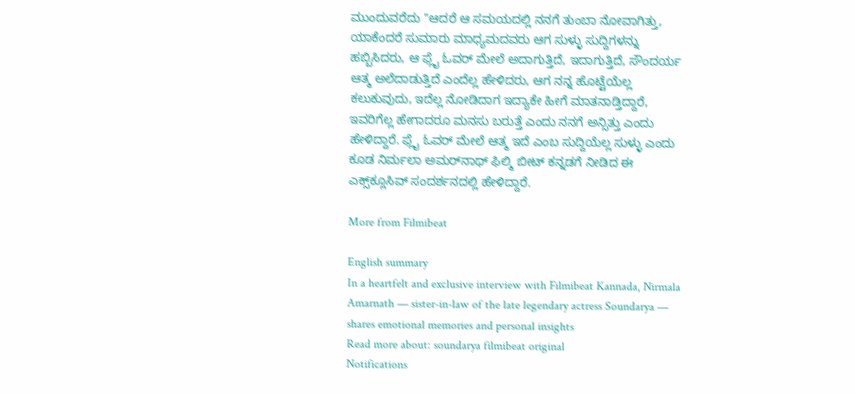ಮುಂದುವರೆದು ''ಆದರೆ ಆ ಸಮಯದಲ್ಲಿ ನನಗೆ ತುಂಬಾ ನೋವಾಗಿತ್ತು, ಯಾಕೆಂದರೆ ಸುಮಾರು ಮಾಧ್ಯಮದವರು ಆಗ ಸುಳ್ಳು ಸುದ್ದಿಗಳನ್ನು ಹಬ್ಬಿಸಿದರು, ಆ ಫ್ಲೈ ಓವರ್ ಮೇಲೆ ಅದಾಗುತ್ತಿದೆ, ಇದಾಗುತ್ತಿದೆ, ಸೌಂದರ್ಯ ಆತ್ಮ ಅಲೆದಾಡುತ್ತಿದೆ ಎಂದೆಲ್ಲ ಹೇಳಿದರು, ಆಗ ನನ್ನ ಹೊಟ್ಟೆಯೆಲ್ಲ ಕಲುಕುವುದು, ಇದೆಲ್ಲ ನೋಡಿದಾಗ ಇದ್ಯಾಕೇ ಹೀಗೆ ಮಾತನಾಡ್ತಿದ್ದಾರೆ, ಇವರಿಗೆಲ್ಲ ಹೇಗಾದರೂ ಮನಸು ಬರುತ್ತೆ ಎಂದು ನನಗೆ ಅನ್ಸಿತ್ತು ಎಂದು ಹೇಳಿದ್ದಾರೆ. ಫ್ಲೈ ಓವರ್ ಮೇಲೆ ಆತ್ಮ ಇದೆ ಎಂಬ ಸುದ್ದಿಯೆಲ್ಲ ಸುಳ್ಳು ಎಂದು ಕೂಡ ನಿರ್ಮಲಾ ಅಮರ್‌ನಾಥ್ ಫಿಲ್ಮಿ ಬೀಟ್‌ ಕನ್ನಡಗೆ ನೀಡಿದ ಈ ಎಕ್ಸ್‌ಕ್ಲೂಸಿವ್ ಸಂದರ್ಶನದಲ್ಲಿ ಹೇಳಿದ್ದಾರೆ.

More from Filmibeat

English summary
In a heartfelt and exclusive interview with Filmibeat Kannada, Nirmala Amarnath — sister-in-law of the late legendary actress Soundarya — shares emotional memories and personal insights
Read more about: soundarya filmibeat original
Notifications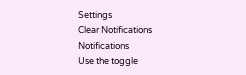Settings
Clear Notifications
Notifications
Use the toggle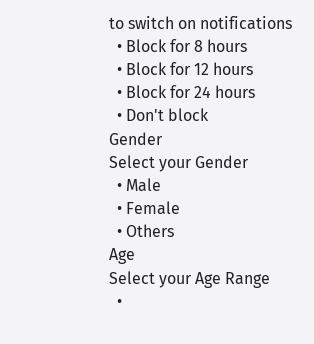to switch on notifications
  • Block for 8 hours
  • Block for 12 hours
  • Block for 24 hours
  • Don't block
Gender
Select your Gender
  • Male
  • Female
  • Others
Age
Select your Age Range
  •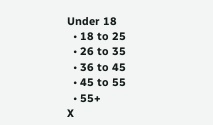Under 18
  • 18 to 25
  • 26 to 35
  • 36 to 45
  • 45 to 55
  • 55+
X